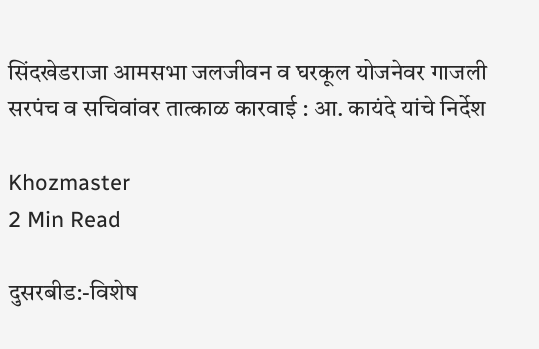सिंदखेडराजा आमसभा जलजीवन व घरकूल योजनेवर गाजली सरपंच व सचिवांवर तात्काळ कारवाई : आ. कायंदे यांचे निर्देश

Khozmaster
2 Min Read

दुसरबीड:-विशेष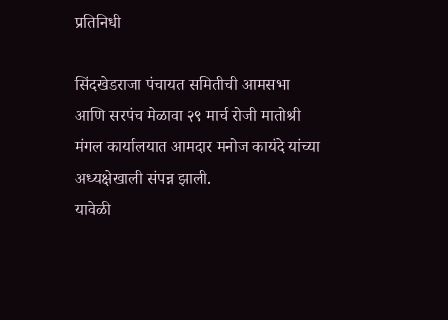प्रतिनिधी

सिंदखेडराजा पंचायत समितीची आमसभा आणि सरपंच मेळावा २९ मार्च रोजी मातोश्री मंगल कार्यालयात आमदार मनोज कायंदे यांच्या अध्यक्षेखाली संपन्न झाली.
यावेळी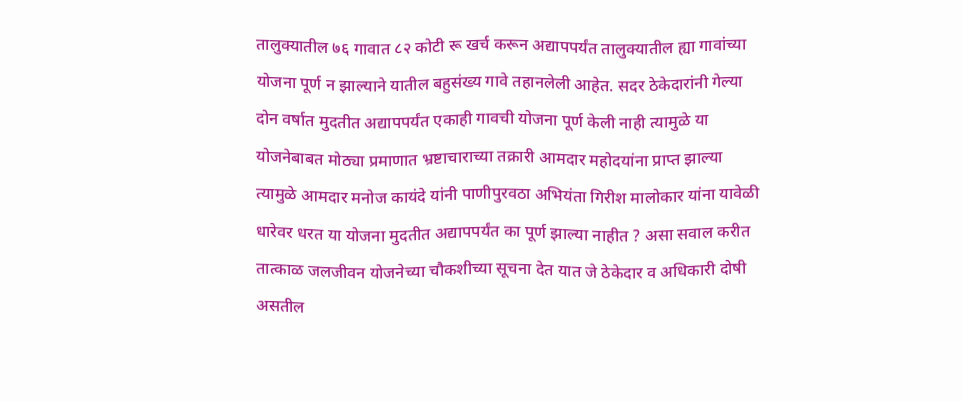तालुक्यातील ७६ गावात ८२ कोटी रू खर्च करून अद्यापपर्यंत तालुक्यातील ह्या गावांच्या योजना पूर्ण न झाल्याने यातील बहुसंख्य गावे तहानलेली आहेत. सदर ठेकेदारांनी गेल्या दोन वर्षात मुदतीत अद्यापपर्यंत एकाही गावची योजना पूर्ण केली नाही त्यामुळे या योजनेबाबत मोठ्या प्रमाणात भ्रष्टाचाराच्या तक्रारी आमदार महोदयांना प्राप्त झाल्या त्यामुळे आमदार मनोज कायंदे यांनी पाणीपुरवठा अभियंता गिरीश मालोकार यांना यावेळी धारेवर धरत या योजना मुदतीत अद्यापपर्यंत का पूर्ण झाल्या नाहीत ? असा सवाल करीत तात्काळ जलजीवन योजनेच्या चौकशीच्या सूचना देत यात जे ठेकेदार व अधिकारी दोषी असतील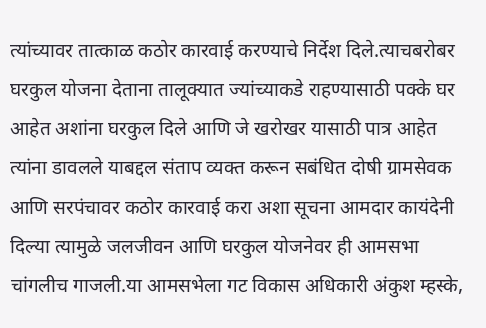त्यांच्यावर तात्काळ कठोर कारवाई करण्याचे निर्देश दिले.त्याचबरोबर घरकुल योजना देताना तालूक्यात ज्यांच्याकडे राहण्यासाठी पक्के घर आहेत अशांना घरकुल दिले आणि जे खरोखर यासाठी पात्र आहेत त्यांना डावलले याबद्दल संताप व्यक्त करून सबंधित दोषी ग्रामसेवक आणि सरपंचावर कठोर कारवाई करा अशा सूचना आमदार कायंदेनी दिल्या त्यामुळे जलजीवन आणि घरकुल योजनेवर ही आमसभा चांगलीच गाजली.या आमसभेला गट विकास अधिकारी अंकुश म्हस्के,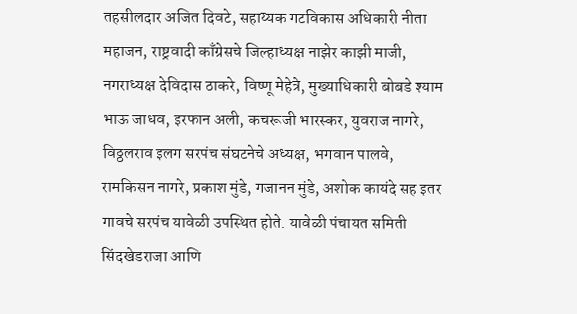तहसीलदार अजित दिवटे, सहाय्यक गटविकास अधिकारी नीता महाजन, राष्ट्रवादी काँग्रेसचे जिल्हाध्यक्ष नाझेर काझी माजी, नगराध्यक्ष देविदास ठाकरे, विष्णू मेहेत्रे, मुख्याधिकारी बोबडे श्याम भाऊ जाधव, इरफान अली, कचरूजी भारस्कर, युवराज नागरे, विठ्ठलराव इलग सरपंच संघटनेचे अध्यक्ष, भगवान पालवे, रामकिसन नागरे, प्रकाश मुंडे, गजानन मुंडे, अशोक कायंदे सह इतर गावचे सरपंच यावेळी उपस्थित होते. यावेळी पंचायत समिती सिंदखेडराजा आणि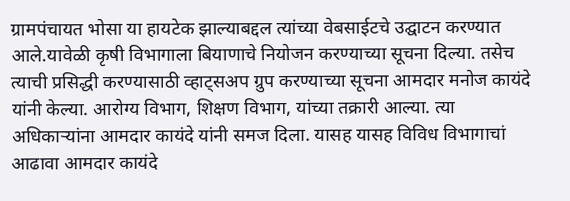ग्रामपंचायत भोसा या हायटेक झाल्याबद्दल त्यांच्या वेबसाईटचे उद्घाटन करण्यात आले.यावेळी कृषी विभागाला बियाणाचे नियोजन करण्याच्या सूचना दिल्या. तसेच त्याची प्रसिद्धी करण्यासाठी व्हाट्सअप ग्रुप करण्याच्या सूचना आमदार मनोज कायंदे यांनी केल्या. आरोग्य विभाग, शिक्षण विभाग, यांच्या तक्रारी आल्या. त्या अधिकाऱ्यांना आमदार कायंदे यांनी समज दिला. यासह यासह विविध विभागाचां आढावा आमदार कायंदे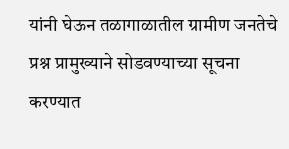यांनी घेऊन तळागाळातील ग्रामीण जनतेचे प्रश्न प्रामुख्याने सोडवण्याच्या सूचना करण्यात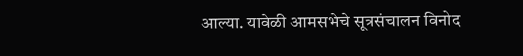आल्या. यावेळी आमसभेचे सूत्रसंचालन विनोद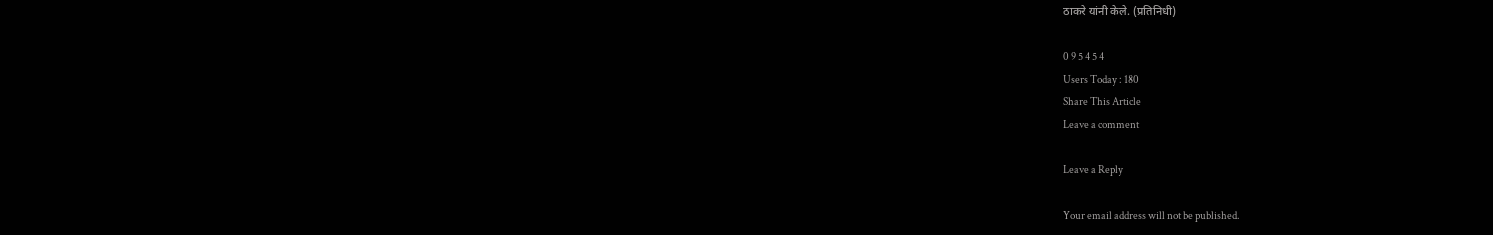ठाकरे यांनी केले. (प्रतिनिधी)

0 9 5 4 5 4
Users Today : 180
Share This Article
Leave a comment

Leave a Reply

Your email address will not be published.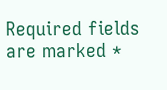Required fields are marked *